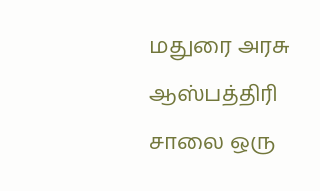மதுரை அரசு ஆஸ்பத்திரி சாலை ஒரு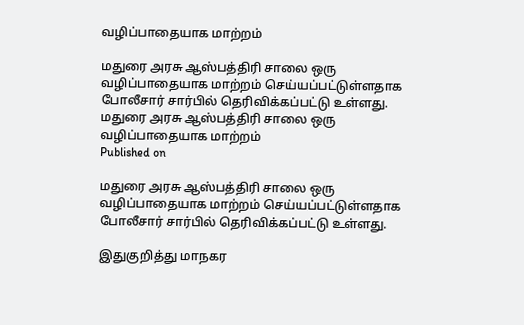வழிப்பாதையாக மாற்றம்

மதுரை அரசு ஆஸ்பத்திரி சாலை ஒரு வழிப்பாதையாக மாற்றம் செய்யப்பட்டுள்ளதாக போலீசார் சார்பில் தெரிவிக்கப்பட்டு உள்ளது.
மதுரை அரசு ஆஸ்பத்திரி சாலை ஒரு வழிப்பாதையாக மாற்றம்
Published on

மதுரை அரசு ஆஸ்பத்திரி சாலை ஒரு வழிப்பாதையாக மாற்றம் செய்யப்பட்டுள்ளதாக போலீசார் சார்பில் தெரிவிக்கப்பட்டு உள்ளது.

இதுகுறித்து மாநகர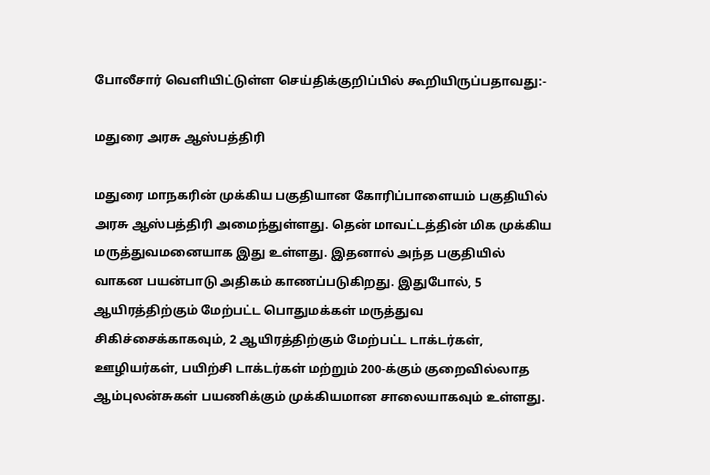போலீசார் வெளியிட்டுள்ள செய்திக்குறிப்பில் கூறியிருப்பதாவது:-

மதுரை அரசு ஆஸ்பத்திரி

மதுரை மாநகரின் முக்கிய பகுதியான கோரிப்பாளையம் பகுதியில் அரசு ஆஸ்பத்திரி அமைந்துள்ளது. தென் மாவட்டத்தின் மிக முக்கிய மருத்துவமனையாக இது உள்ளது. இதனால் அந்த பகுதியில் வாகன பயன்பாடு அதிகம் காணப்படுகிறது. இதுபோல், 5 ஆயிரத்திற்கும் மேற்பட்ட பொதுமக்கள் மருத்துவ சிகிச்சைக்காகவும், 2 ஆயிரத்திற்கும் மேற்பட்ட டாக்டர்கள், ஊழியர்கள், பயிற்சி டாக்டர்கள் மற்றும் 200-க்கும் குறைவில்லாத ஆம்புலன்சுகள் பயணிக்கும் முக்கியமான சாலையாகவும் உள்ளது.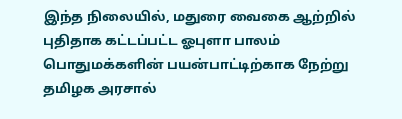இந்த நிலையில், மதுரை வைகை ஆற்றில் புதிதாக கட்டப்பட்ட ஓபுளா பாலம் பொதுமக்களின் பயன்பாட்டிற்காக நேற்று தமிழக அரசால்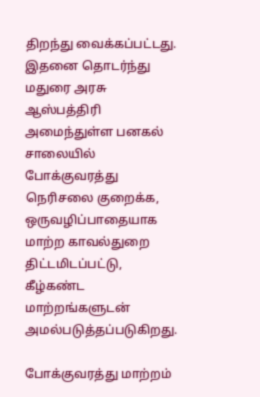திறந்து வைக்கப்பட்டது. இதனை தொடர்ந்து மதுரை அரசு ஆஸ்பத்திரி அமைந்துள்ள பனகல் சாலையில் போக்குவரத்து நெரிசலை குறைக்க, ஒருவழிப்பாதையாக மாற்ற காவல்துறை திட்டமிடப்பட்டு, கீழ்கண்ட மாற்றங்களுடன் அமல்படுத்தப்படுகிறது.

போக்குவரத்து மாற்றம்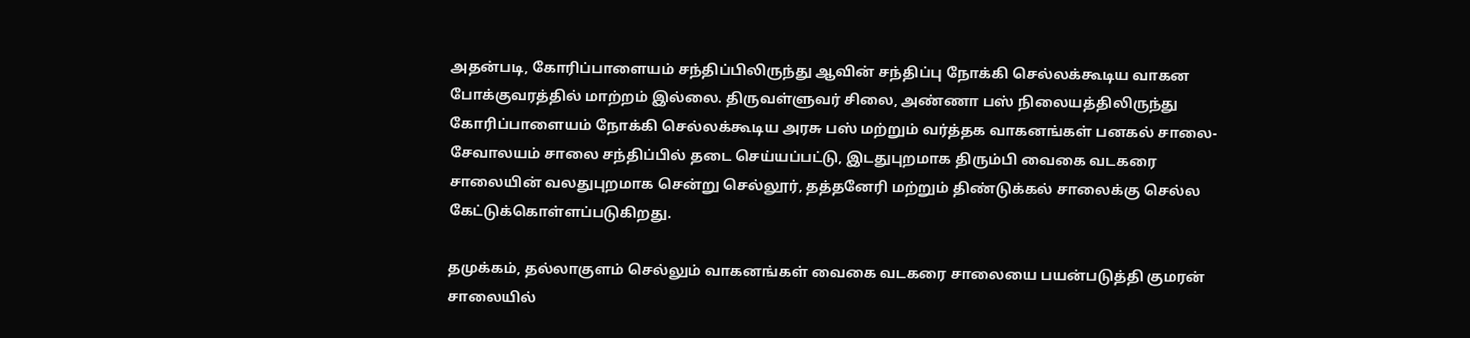அதன்படி, கோரிப்பாளையம் சந்திப்பிலிருந்து ஆவின் சந்திப்பு நோக்கி செல்லக்கூடிய வாகன போக்குவரத்தில் மாற்றம் இல்லை. திருவள்ளுவர் சிலை, அண்ணா பஸ் நிலையத்திலிருந்து கோரிப்பாளையம் நோக்கி செல்லக்கூடிய அரசு பஸ் மற்றும் வர்த்தக வாகனங்கள் பனகல் சாலை-சேவாலயம் சாலை சந்திப்பில் தடை செய்யப்பட்டு, இடதுபுறமாக திரும்பி வைகை வடகரை சாலையின் வலதுபுறமாக சென்று செல்லூர், தத்தனேரி மற்றும் திண்டுக்கல் சாலைக்கு செல்ல கேட்டுக்கொள்ளப்படுகிறது.

தமுக்கம், தல்லாகுளம் செல்லும் வாகனங்கள் வைகை வடகரை சாலையை பயன்படுத்தி குமரன் சாலையில்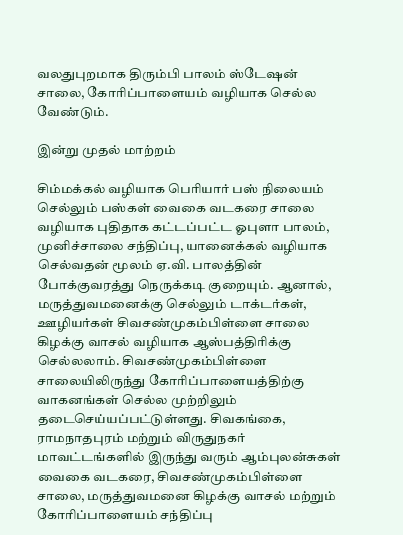வலதுபுறமாக திரும்பி பாலம் ஸ்டேஷன் சாலை, கோரிப்பாளையம் வழியாக செல்ல வேண்டும்.

இன்று முதல் மாற்றம்

சிம்மக்கல் வழியாக பெரியார் பஸ் நிலையம் செல்லும் பஸ்கள் வைகை வடகரை சாலை வழியாக புதிதாக கட்டப்பட்ட ஓபுளா பாலம், முனிச்சாலை சந்திப்பு, யானைக்கல் வழியாக செல்வதன் மூலம் ஏ.வி. பாலத்தின் போக்குவரத்து நெருக்கடி குறையும். ஆனால், மருத்துவமனைக்கு செல்லும் டாக்டர்கள், ஊழியர்கள் சிவசண்முகம்பிள்ளை சாலை கிழக்கு வாசல் வழியாக ஆஸ்பத்திரிக்கு செல்லலாம். சிவசண்முகம்பிள்ளை சாலையிலிருந்து கோரிப்பாளையத்திற்கு வாகனங்கள் செல்ல முற்றிலும் தடைசெய்யப்பட்டுள்ளது. சிவகங்கை, ராமநாதபுரம் மற்றும் விருதுநகர் மாவட்டங்களில் இருந்து வரும் ஆம்புலன்சுகள் வைகை வடகரை, சிவசண்முகம்பிள்ளை சாலை, மருத்துவமனை கிழக்கு வாசல் மற்றும் கோரிப்பாளையம் சந்திப்பு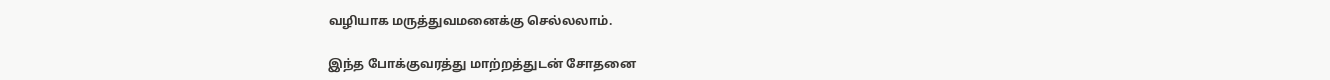வழியாக மருத்துவமனைக்கு செல்லலாம்.

இந்த போக்குவரத்து மாற்றத்துடன் சோதனை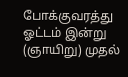போக்குவரத்து ஓட்டம் இன்று (ஞாயிறு) முதல்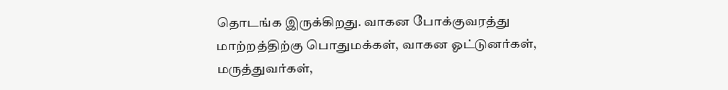தொடங்க இருக்கிறது. வாகன போக்குவரத்து மாற்றத்திற்கு பொதுமக்கள், வாகன ஓட்டுனர்கள், மருத்துவர்கள்,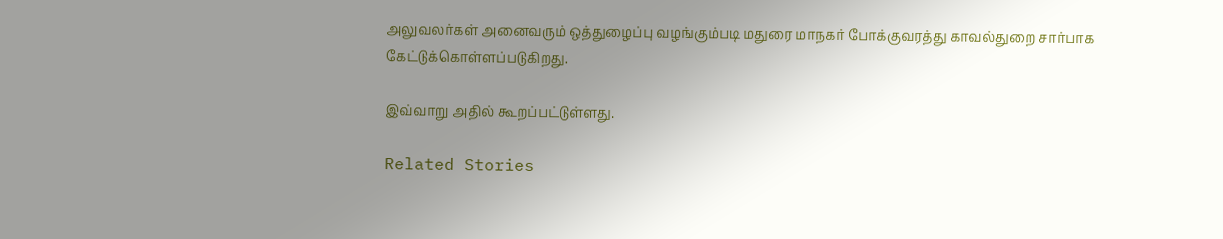அலுவலர்கள் அனைவரும் ஒத்துழைப்பு வழங்கும்படி மதுரை மாநகர் போக்குவரத்து காவல்துறை சார்பாக கேட்டுக்கொள்ளப்படுகிறது.

இவ்வாறு அதில் கூறப்பட்டுள்ளது.

Related Stories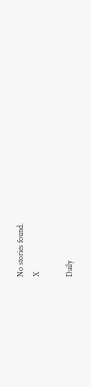No stories found.
X

Daily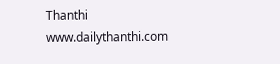Thanthi
www.dailythanthi.com